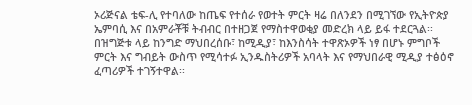ኦሪጅናል ቴፍ-ሊ የተባለው ከጤፍ የተሰራ የወተት ምርት ዛሬ በለንደን በሚገኘው የኢትዮጵያ ኤምባሲ እና በአምራቾቹ ትብብር በተዘጋጀ የማስተዋወቂያ መድረክ ላይ ይፋ ተደርጓል፡፡
በዝግጅቱ ላይ ከንግድ ማህበረሰቡ፣ ከሚዲያ፣ ከእንስሳት ተዋጽኦዎች ነፃ በሆኑ ምግቦች ምርት እና ግብይት ውስጥ የሚሳተፉ ኢንዱስትሪዎች አባላት እና የማህበራዊ ሚዲያ ተፅዕኖ ፈጣሪዎች ተገኝተዋል፡፡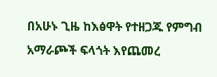በአሁኑ ጊዜ ከእፅዋት የተዘጋጁ የምግብ አማራጮች ፍላጎት እየጨመረ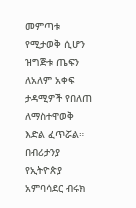መምጣቱ የሚታወቅ ሲሆን ዝግጅቱ ጤፍን ለአለም አቀፍ ታዳሚዎች የበለጠ ለማስተዋወቅ እድል ፈጥሯል።
በብሪታንያ የኢትዮጵያ አምባሳደር ብሩክ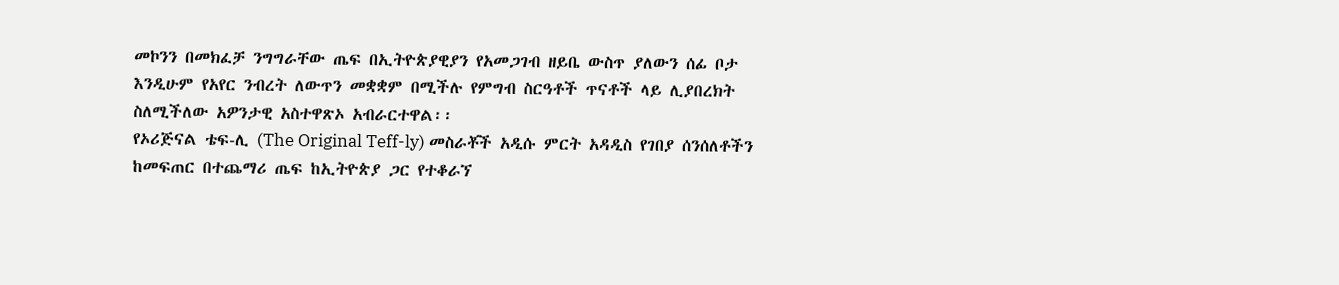መኮንን በመክፈቻ ንግግራቸው ጤፍ በኢትዮጵያዊያን የአመጋገብ ዘይቤ ውስጥ ያለውን ሰፊ ቦታ እንዲሁም የአየር ንብረት ለውጥን መቋቋም በሚችሉ የምግብ ስርዓቶች ጥናቶች ላይ ሊያበረክት ስለሚችለው አዎንታዊ አስተዋጽኦ አብራርተዋል፡፡
የኦሪጅናል ቴፍ-ሊ (The Original Teff-ly) መስራቾች አዲሱ ምርት አዳዲስ የገበያ ሰንሰለቶችን ከመፍጠር በተጨማሪ ጤፍ ከኢትዮጵያ ጋር የተቆራኘ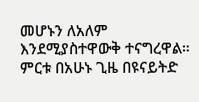መሆኑን ለአለም እንደሚያስተዋውቅ ተናግረዋል።
ምርቱ በአሁኑ ጊዜ በዩናይትድ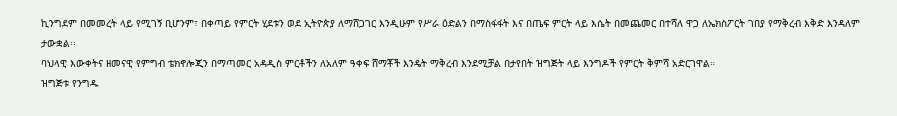ኪንግደም በመመረት ላይ የሚገኝ ቢሆንም፣ በቀጣይ የምርት ሂደቱን ወደ ኢትዮጵያ ለማሸጋገር እንዲሁም የሥራ ዕድልን በማስፋፋት እና በጤፍ ምርት ላይ እሴት በመጨመር በተሻለ ዋጋ ለኤክስፖርት ገበያ የማቅረብ እቅድ እንዳለም ታውቋል፡፡
ባህላዊ እውቀትና ዘመናዊ የምግብ ቴክኖሎጂን በማጣመር አዳዲስ ምርቶችን ለአለም ዓቀፍ ሸማቾች እንዴት ማቅረብ እንደሚቻል በታየበት ዝግጅት ላይ እንግዶች የምርት ቅምሻ አድርገዋል።
ዝግጅቱ የንግዱ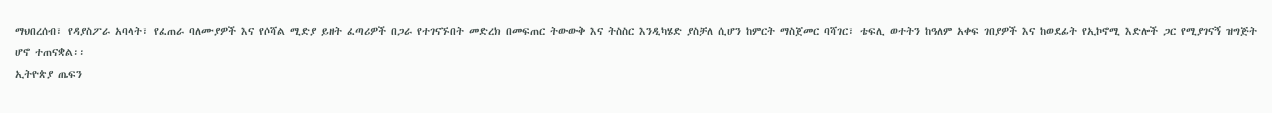ማህበረሰብ፣ የዳያስፖራ አባላት፣ የፈጠራ ባለሙያዎች እና የሶሻል ሚድያ ይዘት ፈጣሪዎች በጋራ የተገናኙበት መድረክ በመፍጠር ትውውቅ እና ትስስር እንዲካሄድ ያስቻለ ሲሆን ከምርት ማስጀመር ባሻገር፣ ቴፍሊ ወተትን ከዓለም አቀፍ ገበያዎች እና ከወደፊት የኢኮኖሚ እድሎች ጋር የሚያገናኝ ዝግጅት ሆኖ ተጠናቋል፡፡
ኢትዮጵያ ጤፍን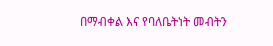በማብቀል እና የባለቤትነት መብትን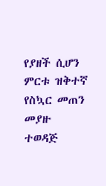የያዘች ሲሆን ምርቱ ዝቅተኛ የስኳር መጠን መያዙ ተወዳጅ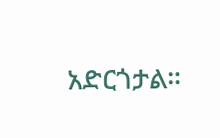አድርጎታል።